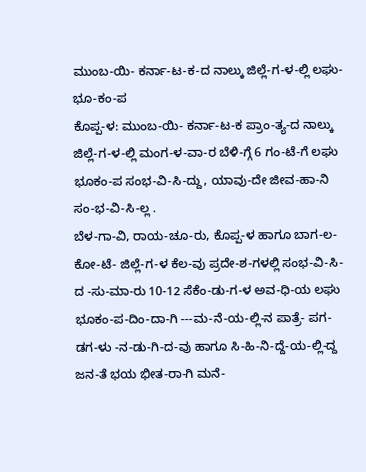ಮುಂಬ-ಯಿ- ಕರ್ನಾ-ಟ-ಕ-ದ ನಾಲ್ಕು ಜಿಲ್ಲೆ-ಗ-ಳ-ಲ್ಲಿ ಲಘು- ಭೂ-ಕಂ-ಪ
ಕೊಪ್ಪ-ಳ: ಮುಂಬ-ಯಿ- ಕರ್ನಾ-ಟ-ಕ ಪ್ರಾಂ-ತ್ಯ-ದ ನಾಲ್ಕು ಜಿಲ್ಲೆ-ಗ-ಳ-ಲ್ಲಿ ಮಂಗ-ಳ-ವಾ-ರ ಬೆಳಿ-ಗ್ಗೆ 6 ಗಂ-ಟೆ-ಗೆ ಲಘು ಭೂಕಂ-ಪ ಸಂಭ-ವಿ-ಸಿ-ದ್ದು, ಯಾವು-ದೇ ಜೀವ-ಹಾ-ನಿ ಸಂ-ಭ-ವಿ-ಸಿ-ಲ್ಲ .
ಬೆಳ-ಗಾ-ವಿ, ರಾಯ-ಚೂ-ರು, ಕೊಪ್ಪ-ಳ ಹಾಗೂ ಬಾಗ-ಲ-ಕೋ-ಟೆ- ಜಿಲ್ಲೆ-ಗ-ಳ ಕೆಲ-ವು ಪ್ರದೇ-ಶ-ಗಳಲ್ಲಿ ಸಂಭ-ವಿ-ಸಿ-ದ -ಸು-ಮಾ-ರು 10-12 ಸೆಕೆಂ-ಡು-ಗ-ಳ ಅವ-ಧಿ-ಯ ಲಘು ಭೂಕಂ-ಪ-ದಿಂ-ದಾ-ಗಿ ---ಮ-ನೆ-ಯ-ಲ್ಲಿ-ನ ಪಾತ್ರೆ- ಪಗ-ಡಗ-ಳು -ನ-ಡು-ಗಿ-ದ-ವು ಹಾಗೂ ಸಿ-ಹಿ-ನಿ-ದ್ದೆ-ಯ-ಲ್ಲಿ-ದ್ದ ಜನ-ತೆ ಭಯ ಭೀತ-ರಾ-ಗಿ ಮನೆ-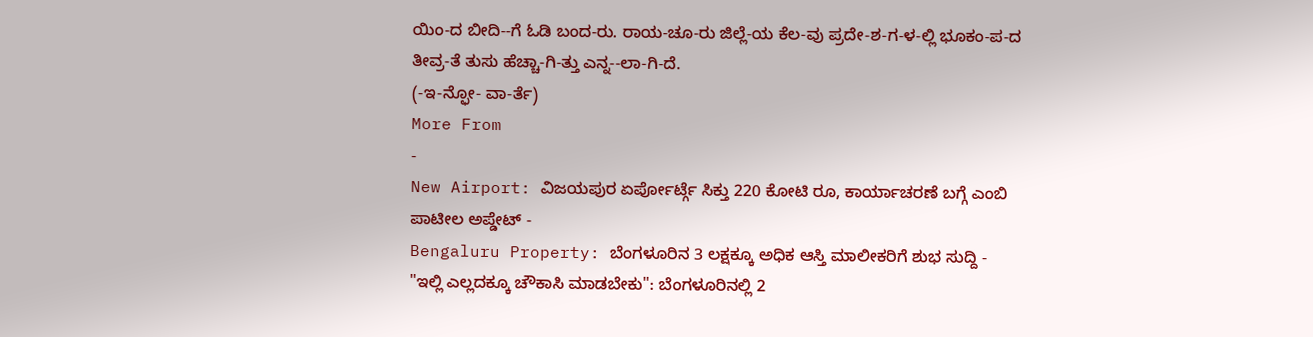ಯಿಂ-ದ ಬೀದಿ--ಗೆ ಓಡಿ ಬಂದ-ರು. ರಾಯ-ಚೂ-ರು ಜಿಲ್ಲೆ-ಯ ಕೆಲ-ವು ಪ್ರದೇ-ಶ-ಗ-ಳ-ಲ್ಲಿ ಭೂಕಂ-ಪ-ದ ತೀವ್ರ-ತೆ ತುಸು ಹೆಚ್ಚಾ-ಗಿ-ತ್ತು ಎನ್ನ--ಲಾ-ಗಿ-ದೆ.
(-ಇ-ನ್ಫೋ- ವಾ-ರ್ತೆ)
More From
-
New Airport: ವಿಜಯಪುರ ಏರ್ಪೋರ್ಟ್ಗೆ ಸಿಕ್ತು 220 ಕೋಟಿ ರೂ, ಕಾರ್ಯಾಚರಣೆ ಬಗ್ಗೆ ಎಂಬಿ ಪಾಟೀಲ ಅಪ್ಡೇಟ್ -
Bengaluru Property: ಬೆಂಗಳೂರಿನ 3 ಲಕ್ಷಕ್ಕೂ ಅಧಿಕ ಆಸ್ತಿ ಮಾಲೀಕರಿಗೆ ಶುಭ ಸುದ್ದಿ -
"ಇಲ್ಲಿ ಎಲ್ಲದಕ್ಕೂ ಚೌಕಾಸಿ ಮಾಡಬೇಕು": ಬೆಂಗಳೂರಿನಲ್ಲಿ 2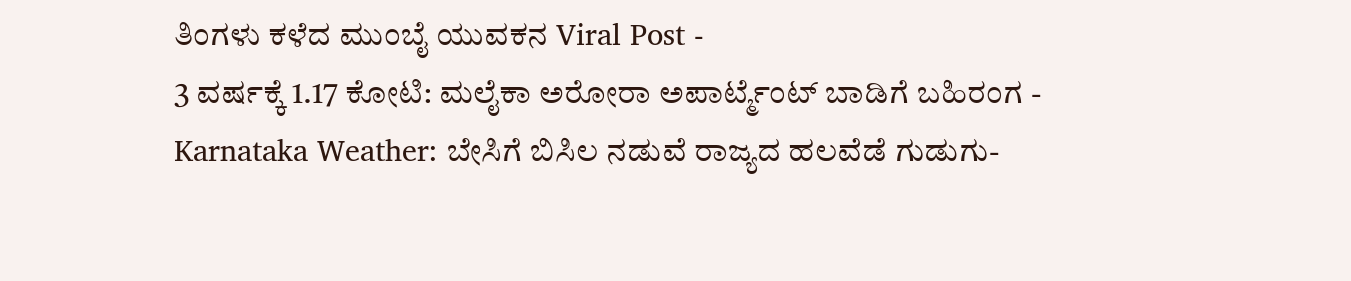ತಿಂಗಳು ಕಳೆದ ಮುಂಬೈ ಯುವಕನ Viral Post -
3 ವರ್ಷಕ್ಕೆ 1.17 ಕೋಟಿ: ಮಲೈಕಾ ಅರೋರಾ ಅಪಾರ್ಟ್ಮೆಂಟ್ ಬಾಡಿಗೆ ಬಹಿರಂಗ -
Karnataka Weather: ಬೇಸಿಗೆ ಬಿಸಿಲ ನಡುವೆ ರಾಜ್ಯದ ಹಲವೆಡೆ ಗುಡುಗು-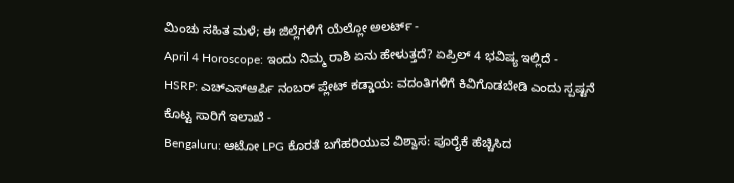ಮಿಂಚು ಸಹಿತ ಮಳೆ; ಈ ಜಿಲ್ಲೆಗಳಿಗೆ ಯೆಲ್ಲೋ ಅಲರ್ಟ್ -
April 4 Horoscope: ಇಂದು ನಿಮ್ಮ ರಾಶಿ ಏನು ಹೇಳುತ್ತದೆ? ಏಪ್ರಿಲ್ 4 ಭವಿಷ್ಯ ಇಲ್ಲಿದೆ -
HSRP: ಎಚ್ಎಸ್ಆರ್ಪಿ ನಂಬರ್ ಪ್ಲೇಟ್ ಕಡ್ಡಾಯ: ವದಂತಿಗಳಿಗೆ ಕಿವಿಗೊಡಬೇಡಿ ಎಂದು ಸ್ಪಷ್ಟನೆ ಕೊಟ್ಟ ಸಾರಿಗೆ ಇಲಾಖೆ -
Bengaluru: ಆಟೋ LPG ಕೊರತೆ ಬಗೆಹರಿಯುವ ವಿಶ್ವಾಸ: ಪೂರೈಕೆ ಹೆಚ್ಚಿಸಿದ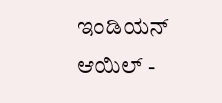ಇಂಡಿಯನ್ ಆಯಿಲ್ -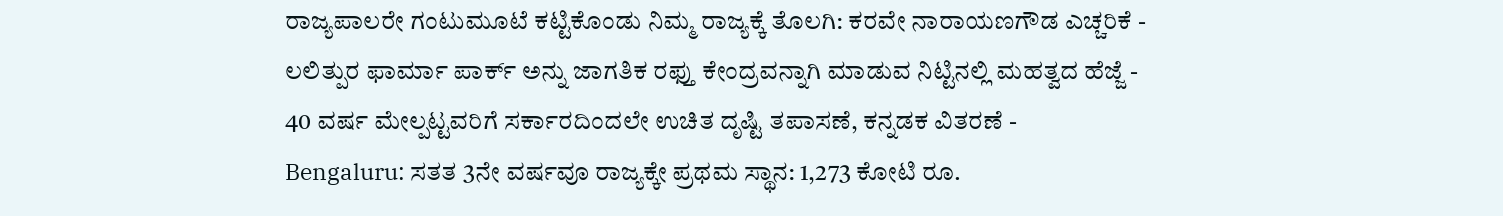ರಾಜ್ಯಪಾಲರೇ ಗಂಟುಮೂಟೆ ಕಟ್ಟಿಕೊಂಡು ನಿಮ್ಮ ರಾಜ್ಯಕ್ಕೆ ತೊಲಗಿ: ಕರವೇ ನಾರಾಯಣಗೌಡ ಎಚ್ಚರಿಕೆ -
ಲಲಿತ್ಪುರ ಫಾರ್ಮಾ ಪಾರ್ಕ್ ಅನ್ನು ಜಾಗತಿಕ ರಫ್ತು ಕೇಂದ್ರವನ್ನಾಗಿ ಮಾಡುವ ನಿಟ್ಟಿನಲ್ಲಿ ಮಹತ್ವದ ಹೆಜ್ಜೆ -
40 ವರ್ಷ ಮೇಲ್ಪಟ್ಟವರಿಗೆ ಸರ್ಕಾರದಿಂದಲೇ ಉಚಿತ ದೃಷ್ಟಿ ತಪಾಸಣೆ, ಕನ್ನಡಕ ವಿತರಣೆ -
Bengaluru: ಸತತ 3ನೇ ವರ್ಷವೂ ರಾಜ್ಯಕ್ಕೇ ಪ್ರಥಮ ಸ್ಥಾನ: 1,273 ಕೋಟಿ ರೂ.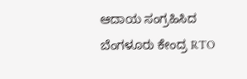ಆದಾಯ ಸಂಗ್ರಹಿಸಿದ ಬೆಂಗಳೂರು ಕೇಂದ್ರ RTO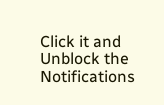Click it and Unblock the Notifications